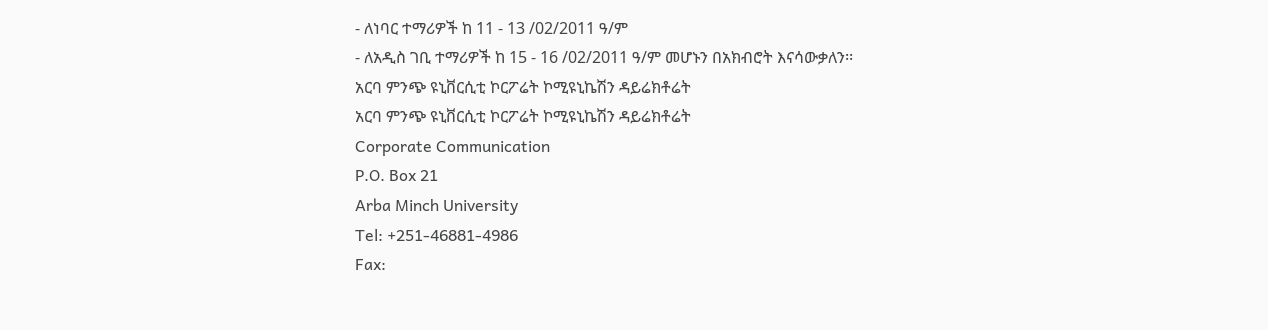- ለነባር ተማሪዎች ከ 11 - 13 /02/2011 ዓ/ም
- ለአዲስ ገቢ ተማሪዎች ከ 15 - 16 /02/2011 ዓ/ም መሆኑን በአክብሮት እናሳውቃለን፡፡
አርባ ምንጭ ዩኒቨርሲቲ ኮርፖሬት ኮሚዩኒኬሽን ዳይሬክቶሬት
አርባ ምንጭ ዩኒቨርሲቲ ኮርፖሬት ኮሚዩኒኬሽን ዳይሬክቶሬት
Corporate Communication
P.O. Box 21
Arba Minch University
Tel: +251-46881-4986
Fax: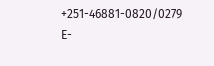+251-46881-0820/0279
E-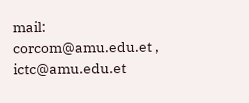mail: corcom@amu.edu.et , ictc@amu.edu.et